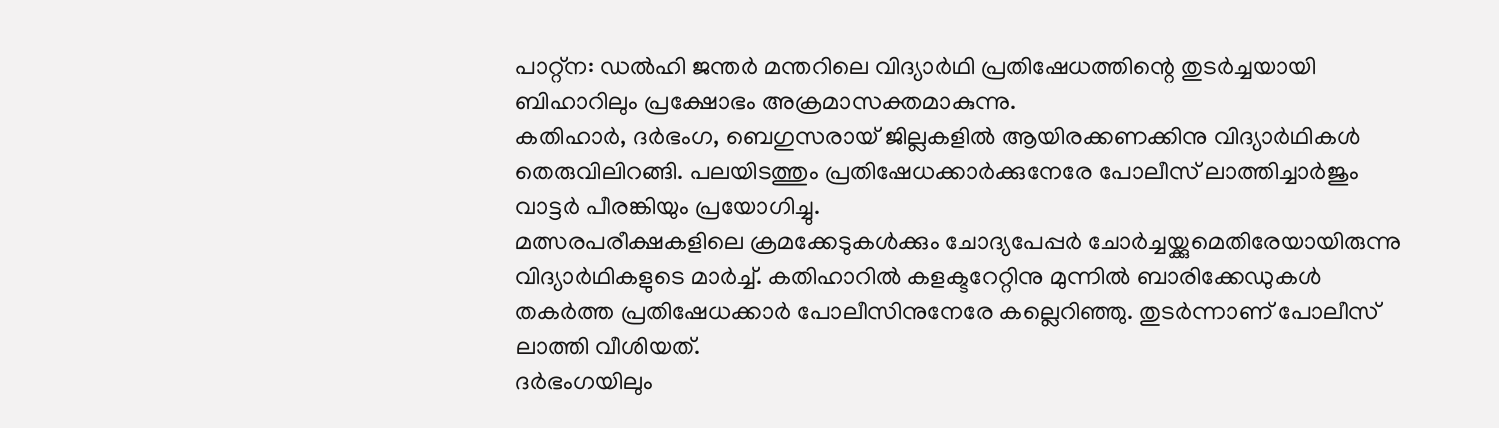പാറ്റ്ന: ഡൽഹി ജന്തർ മന്തറിലെ വിദ്യാർഥി പ്രതിഷേധത്തിന്റെ തുടർച്ചയായി ബിഹാറിലും പ്രക്ഷോഭം അക്രമാസക്തമാകുന്നു.
കതിഹാർ, ദർഭംഗ, ബെഗുസരായ് ജില്ലകളിൽ ആയിരക്കണക്കിനു വിദ്യാർഥികൾ തെരുവിലിറങ്ങി. പലയിടത്തും പ്രതിഷേധക്കാർക്കുനേരേ പോലീസ് ലാത്തിച്ചാർജും വാട്ടർ പീരങ്കിയും പ്രയോഗിച്ചു.
മത്സരപരീക്ഷകളിലെ ക്രമക്കേടുകൾക്കും ചോദ്യപേപ്പർ ചോർച്ചയ്ക്കുമെതിരേയായിരുന്നു വിദ്യാർഥികളുടെ മാർച്ച്. കതിഹാറിൽ കളക്ടറേറ്റിനു മുന്നിൽ ബാരിക്കേഡുകൾ തകർത്ത പ്രതിഷേധക്കാർ പോലീസിനുനേരേ കല്ലെറിഞ്ഞു. തുടർന്നാണ് പോലീസ് ലാത്തി വീശിയത്.
ദർഭംഗയിലും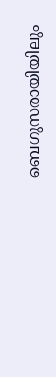ബെഗുസരായിയിലും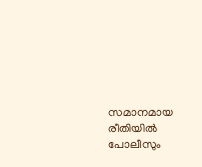സമാനമായ രീതിയിൽ പോലീസും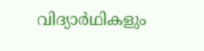വിദ്യാർഥികളും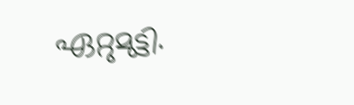ഏറ്റുമുട്ടി.